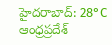హైదరాబాద్: 28°C
ఆంధ్రప్రదేశ్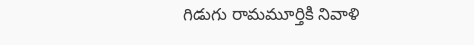గిడుగు రామమూర్తికి నివాళి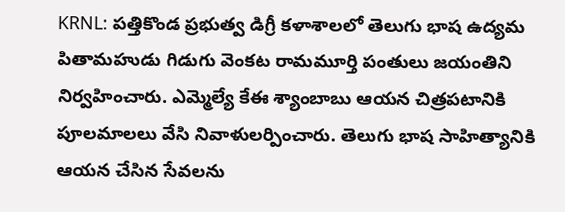KRNL: పత్తికొండ ప్రభుత్వ డిగ్రీ కళాశాలలో తెలుగు భాష ఉద్యమ పితామహుడు గిడుగు వెంకట రామమూర్తి పంతులు జయంతిని నిర్వహించారు. ఎమ్మెల్యే కేఈ శ్యాంబాబు ఆయన చిత్రపటానికి పూలమాలలు వేసి నివాళులర్పించారు. తెలుగు భాష సాహిత్యానికి ఆయన చేసిన సేవలను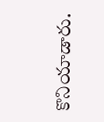కొనియాడారు.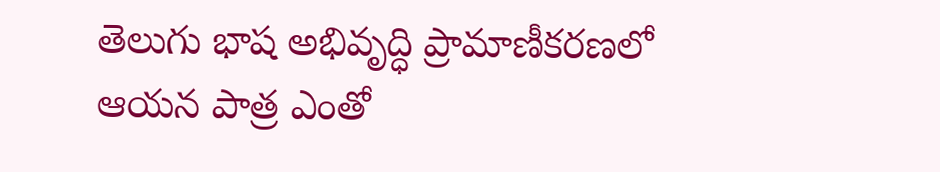తెలుగు భాష అభివృద్ధి ప్రామాణీకరణలో ఆయన పాత్ర ఎంతో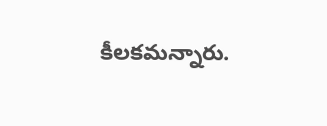కీలకమన్నారు.